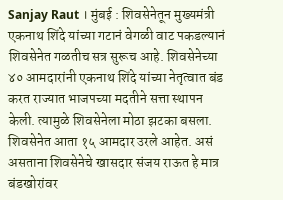Sanjay Raut । मुंबई : शिवसेनेतून मुख्यमंत्री एकनाथ शिंदे यांच्या गटानं वेगळी वाट पकडल्यानं शिवसेनेत गळतीच सत्र सुरूच आहे. शिवसेनेच्या ४० आमदारांनी एकनाथ शिंदे यांच्या नेतृत्वात बंड करत राज्यात भाजपच्या मदतीने सत्ता स्थापन केली. त्यामुळे शिवसेनेला मोठा झटका बसला. शिवसेनेत आता १५ आमदार उरले आहेत. असं असताना शिवसेनेचे खासदार संजय राऊत हे मात्र बंडखोरांवर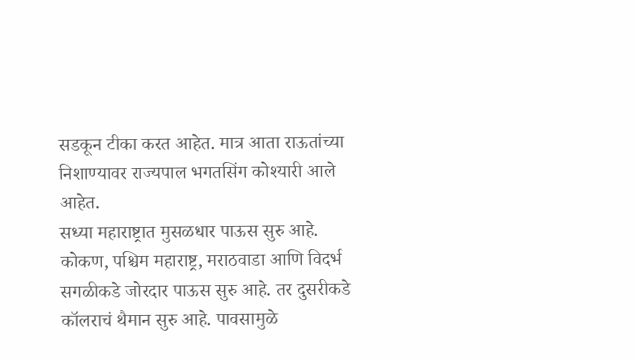सडकून टीका करत आहेत. मात्र आता राऊतांच्या निशाण्यावर राज्यपाल भगतसिंग कोश्यारी आले आहेत.
सध्या महाराष्ट्रात मुसळधार पाऊस सुरु आहे. कोकण, पश्चिम महाराष्ट्र, मराठवाडा आणि विदर्भ सगळीकडे जोरदार पाऊस सुरु आहे. तर दुसरीकडे कॉलराचं थैमान सुरु आहे. पावसामुळे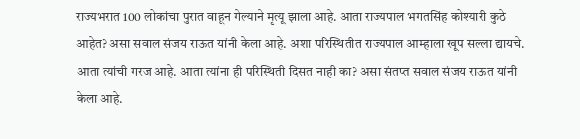राज्यभरात 100 लोकांचा पुरात वाहून गेल्याने मृत्यू झाला आहे. आता राज्यपाल भगतसिंह कोश्यारी कुठे आहेत? असा सवाल संजय राऊत यांनी केला आहे. अशा परिस्थितीत राज्यपाल आम्हाला खूप सल्ला द्यायचे. आता त्यांची गरज आहे. आता त्यांना ही परिस्थिती दिसत नाही का? असा संतप्त सवाल संजय राऊत यांनी केला आहे.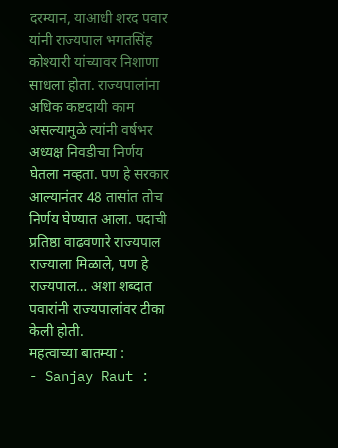दरम्यान, याआधी शरद पवार यांनी राज्यपाल भगतसिंह कोश्यारी यांच्यावर निशाणा साधला होता. राज्यपालांना अधिक कष्टदायी काम असल्यामुळे त्यांनी वर्षभर अध्यक्ष निवडीचा निर्णय घेतला नव्हता. पण हे सरकार आल्यानंतर 48 तासांत तोच निर्णय घेण्यात आला. पदाची प्रतिष्ठा वाढवणारे राज्यपाल राज्याला मिळाले, पण हे राज्यपाल… अशा शब्दात पवारांनी राज्यपालांवर टीका केली होती.
महत्वाच्या बातम्या :
- Sanjay Raut :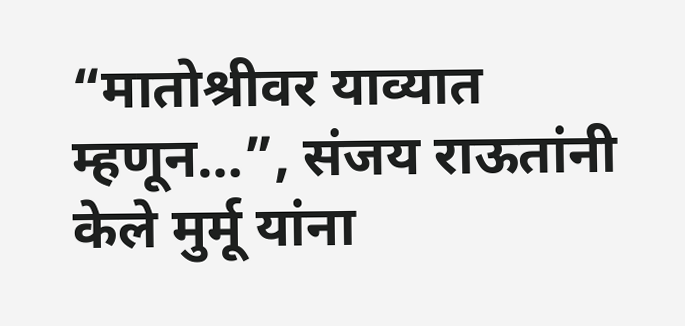“मातोश्रीवर याव्यात म्हणून…”, संजय राऊतांनी केले मुर्मू यांना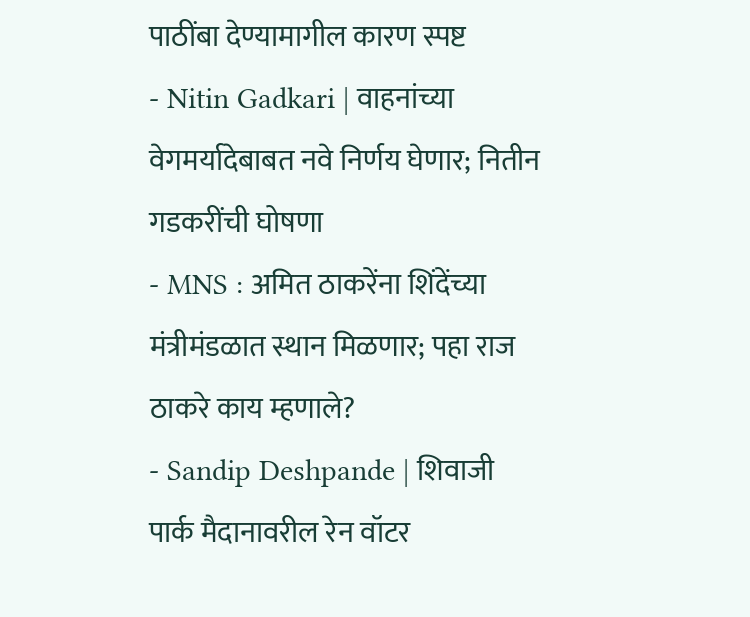पाठींबा देण्यामागील कारण स्पष्ट
- Nitin Gadkari | वाहनांच्या वेगमर्यादेबाबत नवे निर्णय घेणार; नितीन गडकरींची घोषणा
- MNS : अमित ठाकरेंना शिंदेंच्या मंत्रीमंडळात स्थान मिळणार; पहा राज ठाकरे काय म्हणाले?
- Sandip Deshpande | शिवाजी पार्क मैदानावरील रेन वॉटर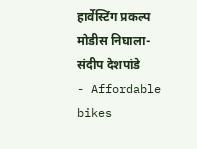हार्वेस्टिंग प्रकल्प मोडीस निघाला- संदीप देशपांडे
- Affordable bikes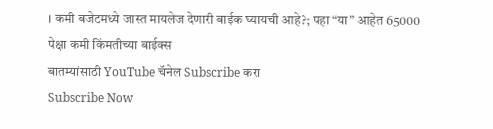। कमी बजेटमध्ये जास्त मायलेज देणारी बाईक घ्यायची आहे?; पहा “या” आहेत 65000 पेक्षा कमी किंमतीच्या बाईक्स
बातम्यांसाठी YouTube चॅनेल Subscribe करा
Subscribe Now